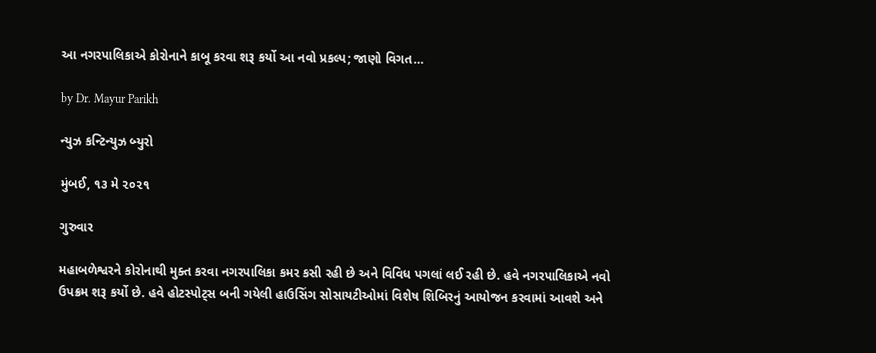આ નગરપાલિકાએ કોરોનાને કાબૂ કરવા શરૂ કર્યો આ નવો પ્રકલ્પ; જાણો વિગત…

by Dr. Mayur Parikh

ન્યુઝ કન્ટિન્યુઝ બ્યુરો

મુંબઈ, ૧૩ મે ૨૦૨૧

ગુરુવાર

મહાબળેશ્વરને કોરોનાથી મુક્ત કરવા નગરપાલિકા કમર કસી રહી છે અને વિવિધ પગલાં લઈ રહી છે. હવે નગરપાલિકાએ નવો ઉપક્રમ શરૂ કર્યો છે. હવે હોટસ્પોટ્સ બની ગયેલી હાઉસિંગ સોસાયટીઓમાં વિશેષ શિબિરનું આયોજન કરવામાં આવશે અને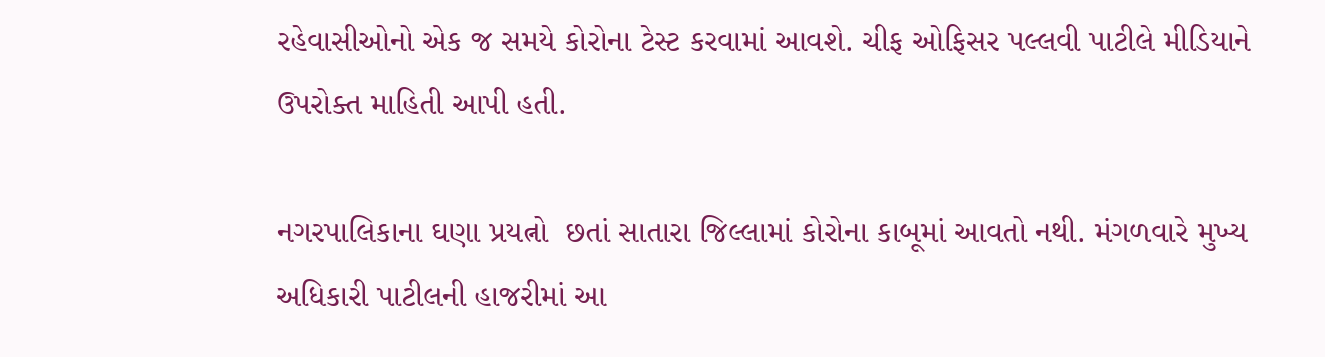રહેવાસીઓનો એક જ સમયે કોરોના ટેસ્ટ કરવામાં આવશે. ચીફ ઓફિસર પલ્લવી પાટીલે મીડિયાને ઉપરોક્ત માહિતી આપી હતી.

નગરપાલિકાના ઘણા પ્રયત્નો  છતાં સાતારા જિલ્લામાં કોરોના કાબૂમાં આવતો નથી. મંગળવારે મુખ્ય અધિકારી પાટીલની હાજરીમાં આ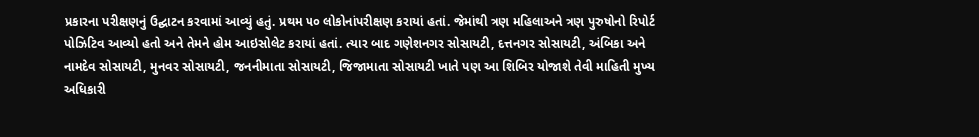પ્રકારના પરીક્ષણનું ઉદ્ઘાટન કરવામાં આવ્યું હતું. પ્રથમ ૫૦ લોકોનાંપરીક્ષણ કરાયાં હતાં. જેમાંથી ત્રણ મહિલાઅને ત્રણ પુરુષોનો રિપોર્ટ પોઝિટિવ આવ્યો હતો અને તેમને હોમ આઇસોલેટ કરાયાં હતાં. ત્યાર બાદ ગણેશનગર સોસાયટી, દત્તનગર સોસાયટી, અંબિકા અને નામદેવ સોસાયટી, મુનવર સોસાયટી, જનનીમાતા સોસાયટી, જિજામાતા સોસાયટી ખાતે પણ આ શિબિર યોજાશે તેવી માહિતી મુખ્ય અધિકારી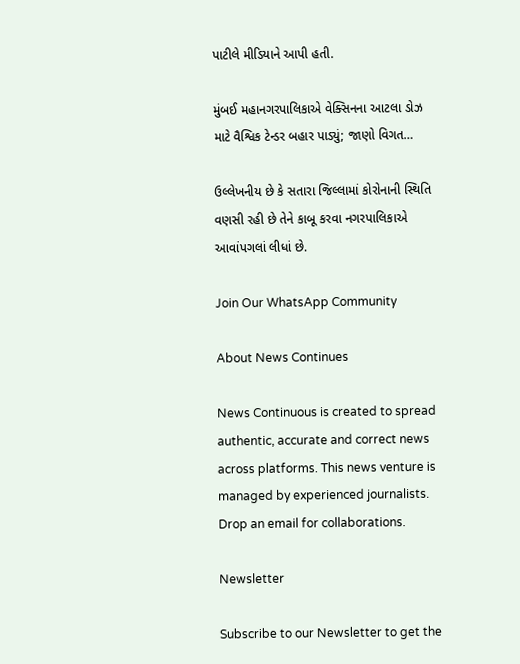પાટીલે મીડિયાને આપી હતી.

મુંબઈ મહાનગરપાલિકાએ વેક્સિનના આટલા ડોઝ માટે વૈશ્વિક ટેન્ડર બહાર પાડ્યું; જાણો વિગત…

ઉલ્લેખનીય છે કે સતારા જિલ્લામાં કોરોનાની સ્થિતિ વણસી રહી છે તેને કાબૂ કરવા નગરપાલિકાએ આવાંપગલાં લીધાં છે.

Join Our WhatsApp Community

About News Continues

News Continuous is created to spread authentic, accurate and correct news across platforms. This news venture is managed by experienced journalists. Drop an email for collaborations.

Newsletter

Subscribe to our Newsletter to get the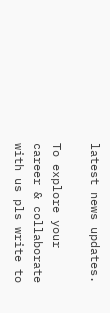latest news updates.

To explore your career & collaborate with us pls write to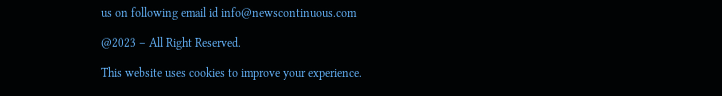us on following email id info@newscontinuous.com

@2023 – All Right Reserved.

This website uses cookies to improve your experience.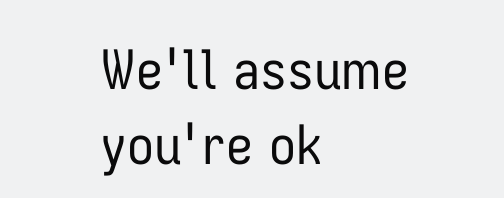We'll assume you're ok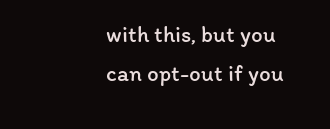with this, but you can opt-out if you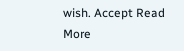wish. Accept Read More